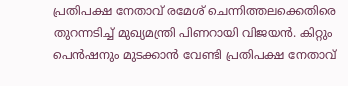പ്രതിപക്ഷ നേതാവ് രമേശ് ചെന്നിത്തലക്കെതിരെ തുറന്നടിച്ച് മുഖ്യമന്ത്രി പിണറായി വിജയൻ. കിറ്റും പെൻഷനും മുടക്കാൻ വേണ്ടി പ്രതിപക്ഷ നേതാവ്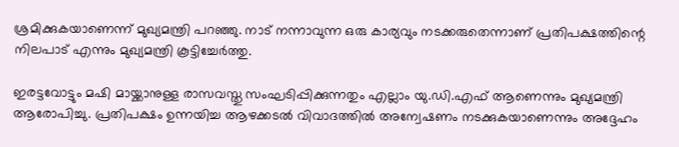ശ്രമിക്കുകയാണെന്ന് മുഖ്യമന്ത്രി പറഞ്ഞു. നാട് നന്നാവുന്ന ഒരു കാര്യവും നടക്കരുതെന്നാണ് പ്രതിപക്ഷത്തിന്റെ നിലപാട് എന്നും മുഖ്യമന്ത്രി കൂട്ടിച്ചേർത്തു.

ഇരട്ടവോട്ടും മഷി മായ്ക്കാനുള്ള രാസവസ്തു സംഘടിപ്പിക്കുന്നതും എല്ലാം യു.ഡി.എഫ് ആണെന്നും മുഖ്യമന്ത്രി ആരോപിച്ചു. പ്രതിപക്ഷം ഉന്നയിച്ച ആഴക്കടൽ വിവാദത്തിൽ അന്വേഷണം നടക്കുകയാണെന്നും അദ്ദേഹം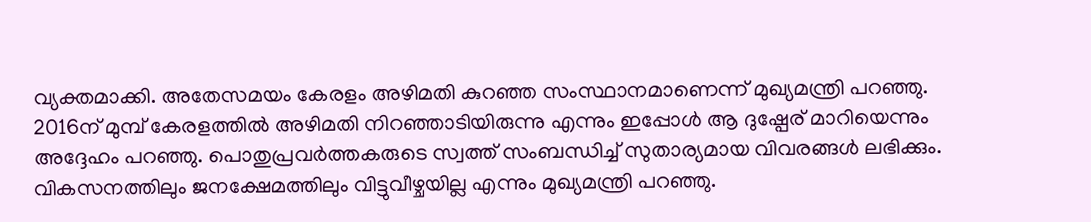വ്യക്തമാക്കി. അതേസമയം കേരളം അഴിമതി കുറഞ്ഞ സംസ്ഥാനമാണെന്ന് മുഖ്യമന്ത്രി പറഞ്ഞു.
2016ന് മുമ്പ് കേരളത്തിൽ അഴിമതി നിറഞ്ഞാടിയിരുന്നു എന്നും ഇപ്പോൾ ആ ദുഷ്പേര് മാറിയെന്നും അദ്ദേഹം പറഞ്ഞു. പൊതുപ്രവർത്തകരുടെ സ്വത്ത് സംബന്ധിച്ച് സുതാര്യമായ വിവരങ്ങൾ ലഭിക്കും. വികസനത്തിലും ജനക്ഷേമത്തിലും വിട്ടുവീഴ്ചയില്ല എന്നും മുഖ്യമന്ത്രി പറഞ്ഞു.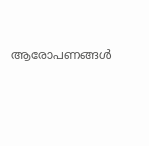ആരോപണങ്ങൾ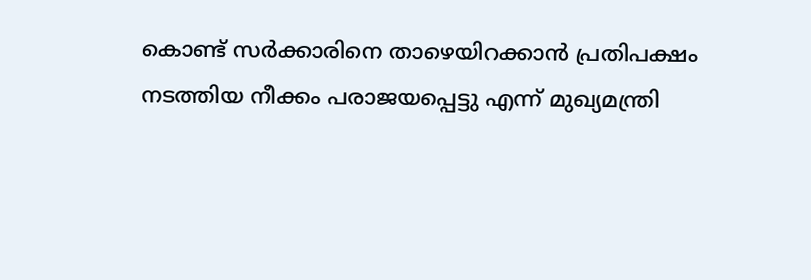കൊണ്ട് സർക്കാരിനെ താഴെയിറക്കാൻ പ്രതിപക്ഷം നടത്തിയ നീക്കം പരാജയപ്പെട്ടു എന്ന് മുഖ്യമന്ത്രി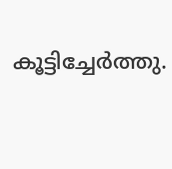കൂട്ടിച്ചേർത്തു.